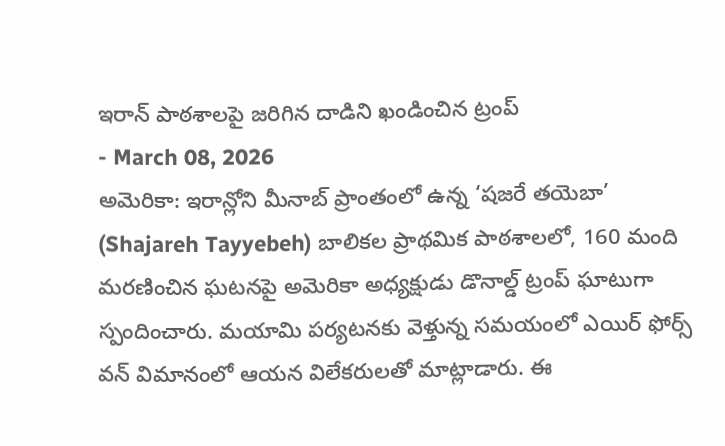ఇరాన్ పాఠశాలపై జరిగిన దాడిని ఖండించిన ట్రంప్
- March 08, 2026
అమెరికా: ఇరాన్లోని మీనాబ్ ప్రాంతంలో ఉన్న ‘షజరే తయెబా’ (Shajareh Tayyebeh) బాలికల ప్రాథమిక పాఠశాలలో, 160 మంది మరణించిన ఘటనపై అమెరికా అధ్యక్షుడు డొనాల్డ్ ట్రంప్ ఘాటుగా స్పందించారు. మయామి పర్యటనకు వెళ్తున్న సమయంలో ఎయిర్ ఫోర్స్ వన్ విమానంలో ఆయన విలేకరులతో మాట్లాడారు. ఈ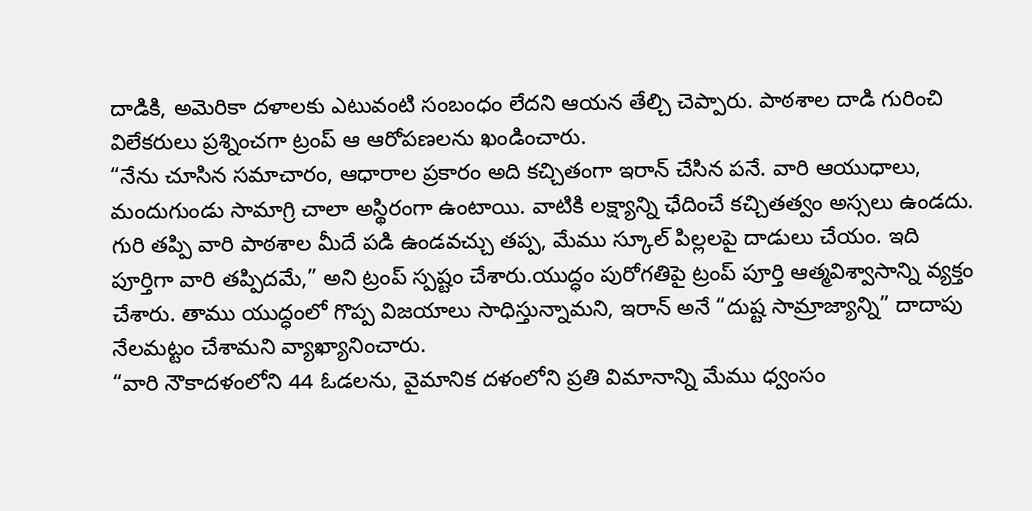దాడికి, అమెరికా దళాలకు ఎటువంటి సంబంధం లేదని ఆయన తేల్చి చెప్పారు. పాఠశాల దాడి గురించి విలేకరులు ప్రశ్నించగా ట్రంప్ ఆ ఆరోపణలను ఖండించారు.
“నేను చూసిన సమాచారం, ఆధారాల ప్రకారం అది కచ్చితంగా ఇరాన్ చేసిన పనే. వారి ఆయుధాలు, మందుగుండు సామాగ్రి చాలా అస్థిరంగా ఉంటాయి. వాటికి లక్ష్యాన్ని ఛేదించే కచ్చితత్వం అస్సలు ఉండదు. గురి తప్పి వారి పాఠశాల మీదే పడి ఉండవచ్చు తప్ప, మేము స్కూల్ పిల్లలపై దాడులు చేయం. ఇది పూర్తిగా వారి తప్పిదమే,” అని ట్రంప్ స్పష్టం చేశారు.యుద్ధం పురోగతిపై ట్రంప్ పూర్తి ఆత్మవిశ్వాసాన్ని వ్యక్తం చేశారు. తాము యుద్ధంలో గొప్ప విజయాలు సాధిస్తున్నామని, ఇరాన్ అనే “దుష్ట సామ్రాజ్యాన్ని” దాదాపు నేలమట్టం చేశామని వ్యాఖ్యానించారు.
“వారి నౌకాదళంలోని 44 ఓడలను, వైమానిక దళంలోని ప్రతి విమానాన్ని మేము ధ్వంసం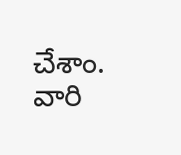చేశాం. వారి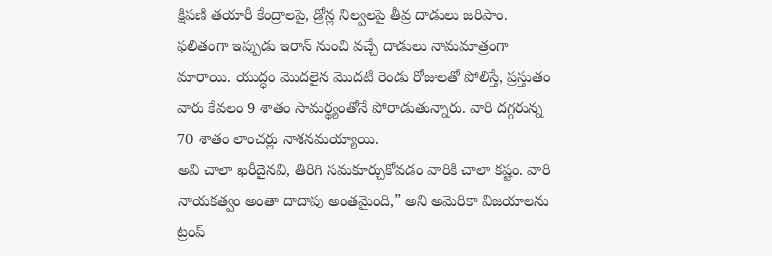క్షిపణి తయారీ కేంద్రాలపై, డ్రోన్ల నిల్వలపై తీవ్ర దాడులు జరిపాం. ఫలితంగా ఇప్పుడు ఇరాన్ నుంచి వచ్చే దాడులు నామమాత్రంగా మారాయి. యుద్ధం మొదలైన మొదటి రెండు రోజులతో పోలిస్తే, ప్రస్తుతం వారు కేవలం 9 శాతం సామర్థ్యంతోనే పోరాడుతున్నారు. వారి దగ్గరున్న 70 శాతం లాంచర్లు నాశనమయ్యాయి.
అవి చాలా ఖరీదైనవి, తిరిగి సమకూర్చుకోవడం వారికి చాలా కష్టం. వారి నాయకత్వం అంతా దాదాపు అంతమైంది,” అని అమెరికా విజయాలను ట్రంప్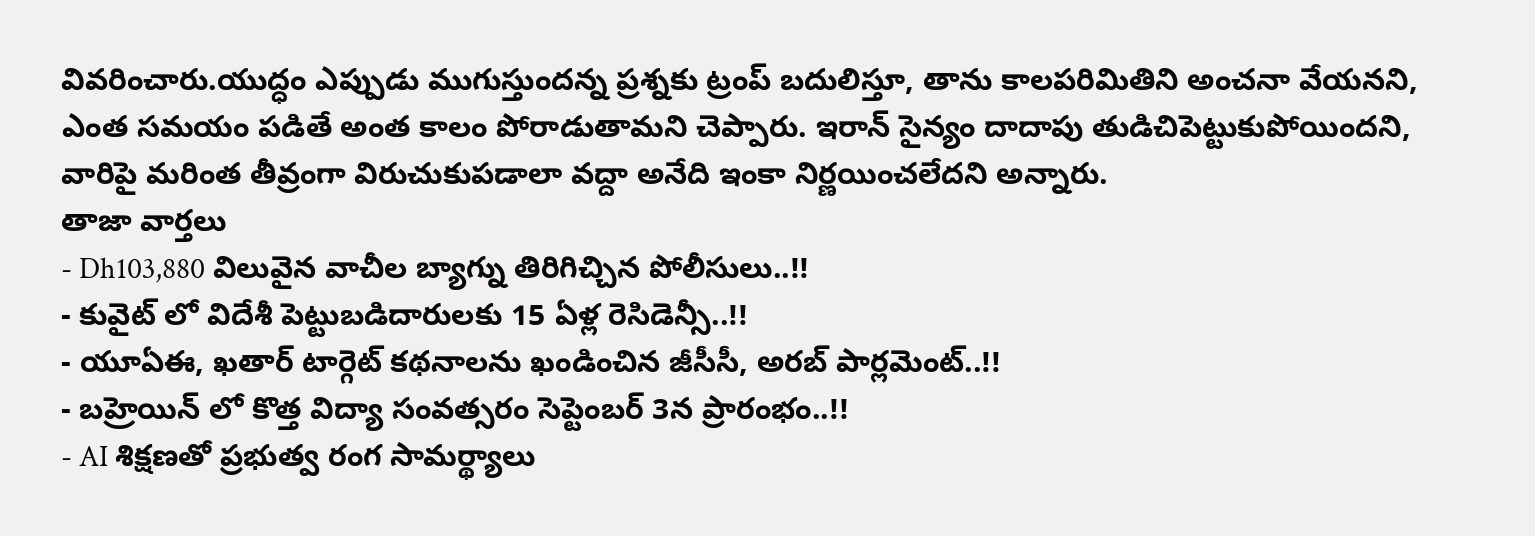వివరించారు.యుద్ధం ఎప్పుడు ముగుస్తుందన్న ప్రశ్నకు ట్రంప్ బదులిస్తూ, తాను కాలపరిమితిని అంచనా వేయనని, ఎంత సమయం పడితే అంత కాలం పోరాడుతామని చెప్పారు. ఇరాన్ సైన్యం దాదాపు తుడిచిపెట్టుకుపోయిందని, వారిపై మరింత తీవ్రంగా విరుచుకుపడాలా వద్దా అనేది ఇంకా నిర్ణయించలేదని అన్నారు.
తాజా వార్తలు
- Dh103,880 విలువైన వాచీల బ్యాగ్ను తిరిగిచ్చిన పోలీసులు..!!
- కువైట్ లో విదేశీ పెట్టుబడిదారులకు 15 ఏళ్ల రెసిడెన్సీ..!!
- యూఏఈ, ఖతార్ టార్గెట్ కథనాలను ఖండించిన జీసీసీ, అరబ్ పార్లమెంట్..!!
- బహ్రెయిన్ లో కొత్త విద్యా సంవత్సరం సెప్టెంబర్ 3న ప్రారంభం..!!
- AI శిక్షణతో ప్రభుత్వ రంగ సామర్థ్యాలు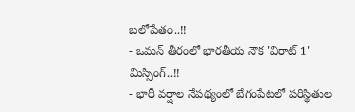బలోపేతం..!!
- ఒమన్ తీరంలో భారతీయ నౌక 'విరాట్ 1' మిస్సింగ్..!!
- భారీ వర్షాల నేపథ్యంలో బేగంపేటలో పరిస్థితుల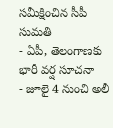సమీక్షించిన సీపీ సుమతి
- ఏపీ, తెలంగాణకు భారీ వర్ష సూచనా
- జూలై 4 నుంచి అలీ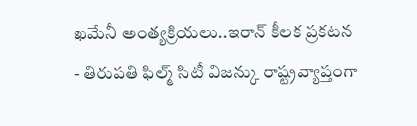ఖమేనీ అంత్యక్రియలు..ఇరాన్ కీలక ప్రకటన
- తిరుపతి ఫిల్మ్ సిటీ విజన్కు రాష్ట్రవ్యాప్తంగా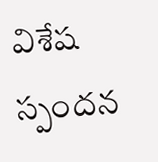విశేష స్పందన